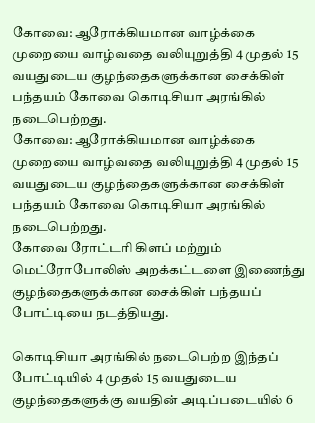கோவை: ஆரோக்கியமான வாழ்க்கை முறையை வாழ்வதை வலியுறுத்தி 4 முதல் 15 வயதுடைய குழந்தைகளுக்கான சைக்கிள் பந்தயம் கோவை கொடிசியா அரங்கில் நடைபெற்றது.
கோவை: ஆரோக்கியமான வாழ்க்கை முறையை வாழ்வதை வலியுறுத்தி 4 முதல் 15 வயதுடைய குழந்தைகளுக்கான சைக்கிள் பந்தயம் கோவை கொடிசியா அரங்கில் நடைபெற்றது.
கோவை ரோட்டரி கிளப் மற்றும் மெட்ரோபோலிஸ் அறக்கட்டளை இணைந்து குழந்தைகளுக்கான சைக்கிள் பந்தயப் போட்டியை நடத்தியது.

கொடிசியா அரங்கில் நடைபெற்ற இந்தப் போட்டியில் 4 முதல் 15 வயதுடைய குழந்தைகளுக்கு வயதின் அடிப்படையில் 6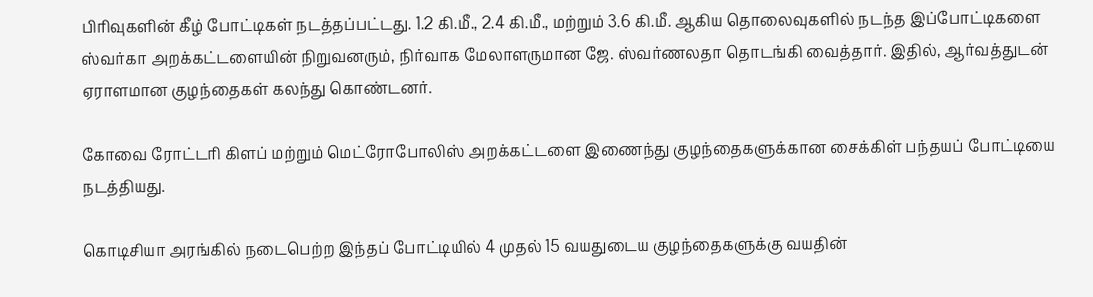பிரிவுகளின் கீழ் போட்டிகள் நடத்தப்பட்டது. 1.2 கி.மீ., 2.4 கி.மீ., மற்றும் 3.6 கி.மீ. ஆகிய தொலைவுகளில் நடந்த இப்போட்டிகளை ஸ்வர்கா அறக்கட்டளையின் நிறுவனரும், நிர்வாக மேலாளருமான ஜே. ஸ்வர்ணலதா தொடங்கி வைத்தார். இதில், ஆர்வத்துடன் ஏராளமான குழந்தைகள் கலந்து கொண்டனர்.

கோவை ரோட்டரி கிளப் மற்றும் மெட்ரோபோலிஸ் அறக்கட்டளை இணைந்து குழந்தைகளுக்கான சைக்கிள் பந்தயப் போட்டியை நடத்தியது.

கொடிசியா அரங்கில் நடைபெற்ற இந்தப் போட்டியில் 4 முதல் 15 வயதுடைய குழந்தைகளுக்கு வயதின்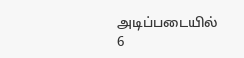அடிப்படையில் 6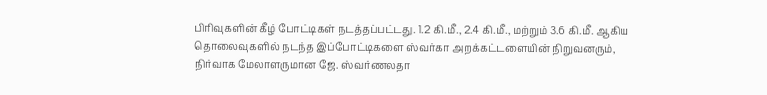பிரிவுகளின் கீழ் போட்டிகள் நடத்தப்பட்டது. 1.2 கி.மீ., 2.4 கி.மீ., மற்றும் 3.6 கி.மீ. ஆகிய தொலைவுகளில் நடந்த இப்போட்டிகளை ஸ்வர்கா அறக்கட்டளையின் நிறுவனரும், நிர்வாக மேலாளருமான ஜே. ஸ்வர்ணலதா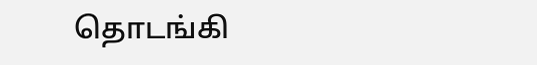தொடங்கி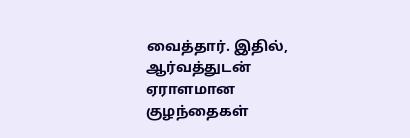வைத்தார். இதில், ஆர்வத்துடன் ஏராளமான குழந்தைகள்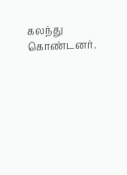கலந்து கொண்டனர்.